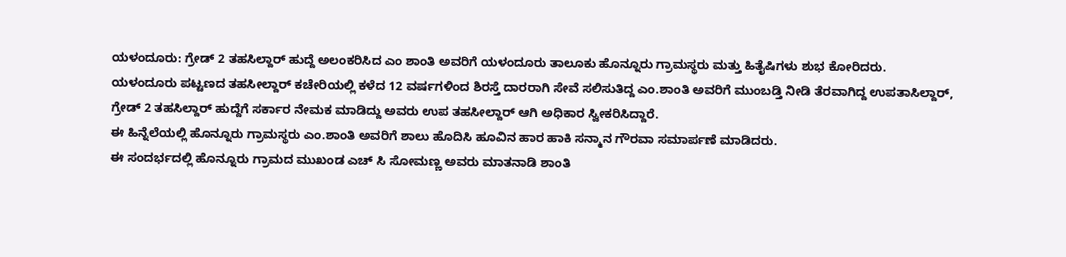ಯಳಂದೂರು: ಗ್ರೇಡ್ 2 ತಹಸಿಲ್ದಾರ್ ಹುದ್ದೆ ಅಲಂಕರಿಸಿದ ಎಂ ಶಾಂತಿ ಅವರಿಗೆ ಯಳಂದೂರು ತಾಲೂಕು ಹೊನ್ನೂರು ಗ್ರಾಮಸ್ಥರು ಮತ್ತು ಹಿತೈಷಿಗಳು ಶುಭ ಕೋರಿದರು.
ಯಳಂದೂರು ಪಟ್ಟಣದ ತಹಸೀಲ್ದಾರ್ ಕಚೇರಿಯಲ್ಲಿ ಕಳೆದ 12 ವರ್ಷಗಳಿಂದ ಶಿರಸ್ತೆ ದಾರರಾಗಿ ಸೇವೆ ಸಲಿಸುತಿದ್ದ ಎಂ.ಶಾಂತಿ ಅವರಿಗೆ ಮುಂಬಡ್ತಿ ನೀಡಿ ತೆರವಾಗಿದ್ದ ಉಪತಾಸಿಲ್ದಾರ್, ಗ್ರೇಡ್ 2 ತಹಸಿಲ್ದಾರ್ ಹುದ್ದೆಗೆ ಸರ್ಕಾರ ನೇಮಕ ಮಾಡಿದ್ದು ಅವರು ಉಪ ತಹಸೀಲ್ದಾರ್ ಆಗಿ ಅಧಿಕಾರ ಸ್ವೀಕರಿಸಿದ್ದಾರೆ.
ಈ ಹಿನ್ನೆಲೆಯಲ್ಲಿ ಹೊನ್ನೂರು ಗ್ರಾಮಸ್ಥರು ಎಂ.ಶಾಂತಿ ಅವರಿಗೆ ಶಾಲು ಹೊದಿಸಿ ಹೂವಿನ ಹಾರ ಹಾಕಿ ಸನ್ಮಾನ ಗೌರವಾ ಸಮಾರ್ಪಣೆ ಮಾಡಿದರು.
ಈ ಸಂದರ್ಭದಲ್ಲಿ ಹೊನ್ನೂರು ಗ್ರಾಮದ ಮುಖಂಡ ಎಚ್ ಸಿ ಸೋಮಣ್ಣ ಅವರು ಮಾತನಾಡಿ ಶಾಂತಿ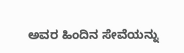ಅವರ ಹಿಂದಿನ ಸೇವೆಯನ್ನು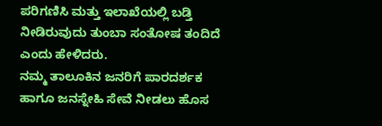ಪರಿಗಣಿಸಿ ಮತ್ತು ಇಲಾಖೆಯಲ್ಲಿ ಬಡ್ತಿ ನೀಡಿರುವುದು ತುಂಬಾ ಸಂತೋಷ ತಂದಿದೆ ಎಂದು ಹೇಳಿದರು.
ನಮ್ಮ ತಾಲೂಕಿನ ಜನರಿಗೆ ಪಾರದರ್ಶಕ ಹಾಗೂ ಜನಸ್ನೇಹಿ ಸೇವೆ ನೀಡಲು ಹೊಸ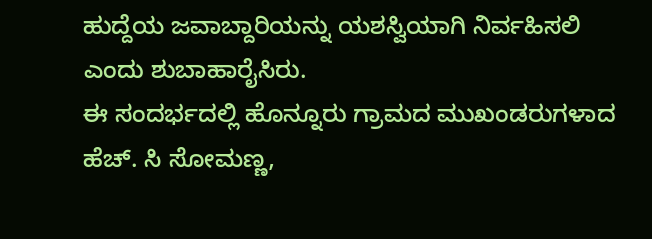ಹುದ್ದೆಯ ಜವಾಬ್ದಾರಿಯನ್ನು ಯಶಸ್ವಿಯಾಗಿ ನಿರ್ವಹಿಸಲಿ ಎಂದು ಶುಬಾಹಾರೈಸಿರು.
ಈ ಸಂದರ್ಭದಲ್ಲಿ ಹೊನ್ನೂರು ಗ್ರಾಮದ ಮುಖಂಡರುಗಳಾದ ಹೆಚ್. ಸಿ ಸೋಮಣ್ಣ,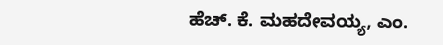ಹೆಚ್. ಕೆ. ಮಹದೇವಯ್ಯ, ಎಂ.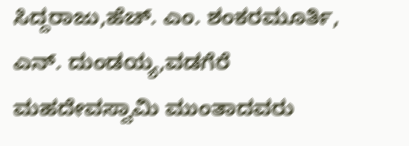ಸಿದ್ದರಾಜು,ಹೆಚ್. ಎಂ. ಶಂಕರಮೂರ್ತಿ, ಎನ್. ದುಂಡಯ್ಯ,ವಡಗೆರೆ ಮಹದೇವಸ್ವಾಮಿ ಮುಂತಾದವರು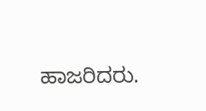ಹಾಜರಿದರು.